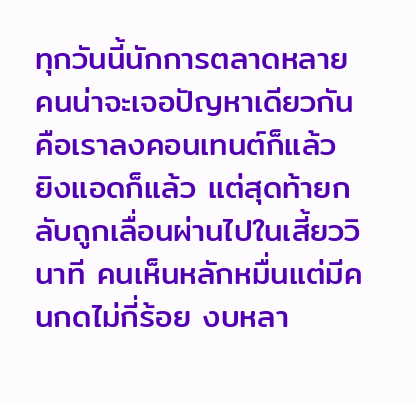ทุกวันนี้นักการตลาดหลายคนน่าจะเจอปัญหาเดียวกัน คือเราลงคอนเทนต์ก็แล้ว ยิงแอดก็แล้ว แต่สุดท้ายกลับถูกเลื่อนผ่านไปในเสี้ยววินาที คนเห็นหลักหมื่นแต่มีคนกดไม่กี่ร้อย งบหลา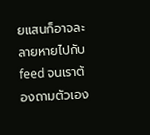ยแสนก็อาจละลายหายไปกับ feed จนเราต้องถามตัวเอง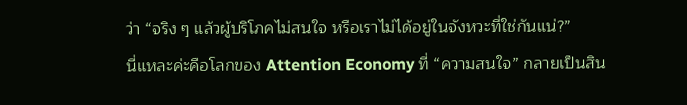ว่า “จริง ๆ แล้วผู้บริโภคไม่สนใจ หรือเราไม่ได้อยู่ในจังหวะที่ใช่กันแน่?”
นี่แหละค่ะคือโลกของ Attention Economy ที่ “ความสนใจ” กลายเป็นสิน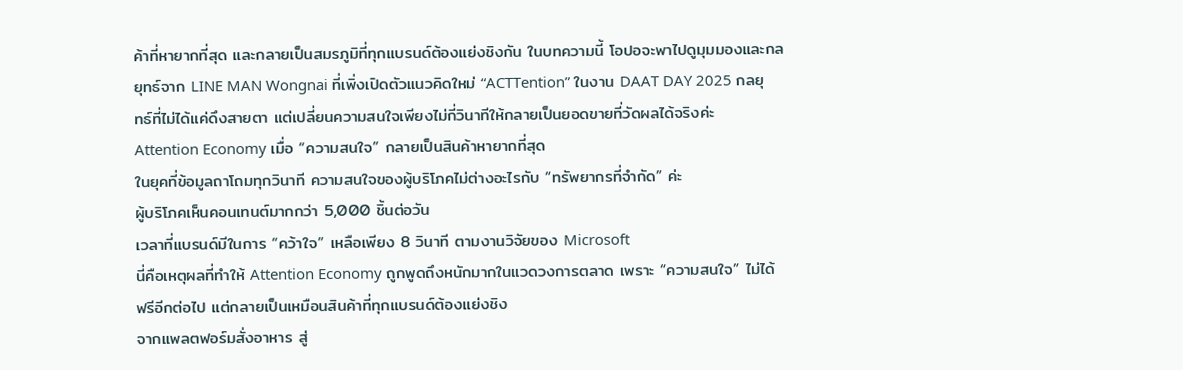ค้าที่หายากที่สุด และกลายเป็นสมรภูมิที่ทุกแบรนด์ต้องแย่งชิงกัน ในบทความนี้ โอปอจะพาไปดูมุมมองและกลยุทธ์จาก LINE MAN Wongnai ที่เพิ่งเปิดตัวแนวคิดใหม่ “ACTTention” ในงาน DAAT DAY 2025 กลยุทธ์ที่ไม่ได้แค่ดึงสายตา แต่เปลี่ยนความสนใจเพียงไม่กี่วินาทีให้กลายเป็นยอดขายที่วัดผลได้จริงค่ะ
Attention Economy เมื่อ “ความสนใจ” กลายเป็นสินค้าหายากที่สุด
ในยุคที่ข้อมูลถาโถมทุกวินาที ความสนใจของผู้บริโภคไม่ต่างอะไรกับ “ทรัพยากรที่จำกัด” ค่ะ
ผู้บริโภคเห็นคอนเทนต์มากกว่า 5,000 ชิ้นต่อวัน
เวลาที่แบรนด์มีในการ “คว้าใจ” เหลือเพียง 8 วินาที ตามงานวิจัยของ Microsoft
นี่คือเหตุผลที่ทำให้ Attention Economy ถูกพูดถึงหนักมากในแวดวงการตลาด เพราะ “ความสนใจ” ไม่ได้ฟรีอีกต่อไป แต่กลายเป็นเหมือนสินค้าที่ทุกแบรนด์ต้องแย่งชิง
จากแพลตฟอร์มสั่งอาหาร สู่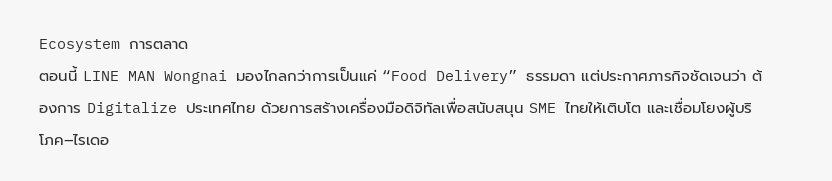Ecosystem การตลาด
ตอนนี้ LINE MAN Wongnai มองไกลกว่าการเป็นแค่ “Food Delivery” ธรรมดา แต่ประกาศภารกิจชัดเจนว่า ต้องการ Digitalize ประเทศไทย ด้วยการสร้างเครื่องมือดิจิทัลเพื่อสนับสนุน SME ไทยให้เติบโต และเชื่อมโยงผู้บริโภค–ไรเดอ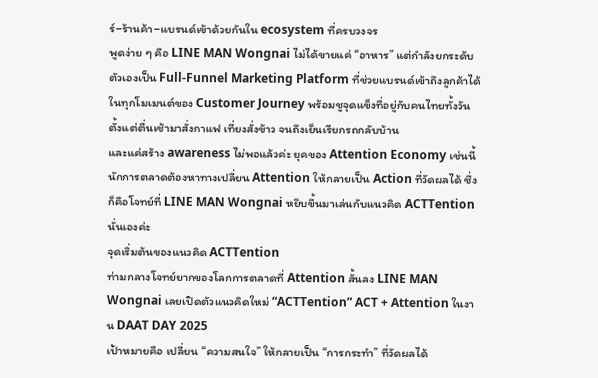ร์–ร้านค้า–แบรนด์เข้าด้วยกันใน ecosystem ที่ครบวงจร
พูดง่าย ๆ คือ LINE MAN Wongnai ไม่ได้ขายแค่ “อาหาร” แต่กำลังยกระดับตัวเองเป็น Full-Funnel Marketing Platform ที่ช่วยแบรนด์เข้าถึงลูกค้าได้ในทุกโมเมนต์ของ Customer Journey พร้อมชูจุดแข็งที่อยู่กับคนไทยทั้งวัน ตั้งแต่ตื่นเช้ามาสั่งกาแฟ เที่ยงสั่งข้าว จนถึงเย็นเรียกรถกลับบ้าน
และแค่สร้าง awareness ไม่พอแล้วค่ะ ยุคของ Attention Economy เช่นนี้ นักการตลาดต้องหาทางเปลี่ยน Attention ให้กลายเป็น Action ที่วัดผลได้ ซึ่งก็คือโจทย์ที่ LINE MAN Wongnai หยิบขึ้นมาเล่นกับแนวคิด ACTTention นั่นเองค่ะ
จุดเริ่มต้นของแนวคิด ACTTention
ท่ามกลางโจทย์ยากของโลกการตลาดที่ Attention สั้นลง LINE MAN Wongnai เลยเปิดตัวแนวคิดใหม่ “ACTTention” ACT + Attention ในงาน DAAT DAY 2025
เป้าหมายคือ เปลี่ยน “ความสนใจ” ให้กลายเป็น “การกระทำ” ที่วัดผลได้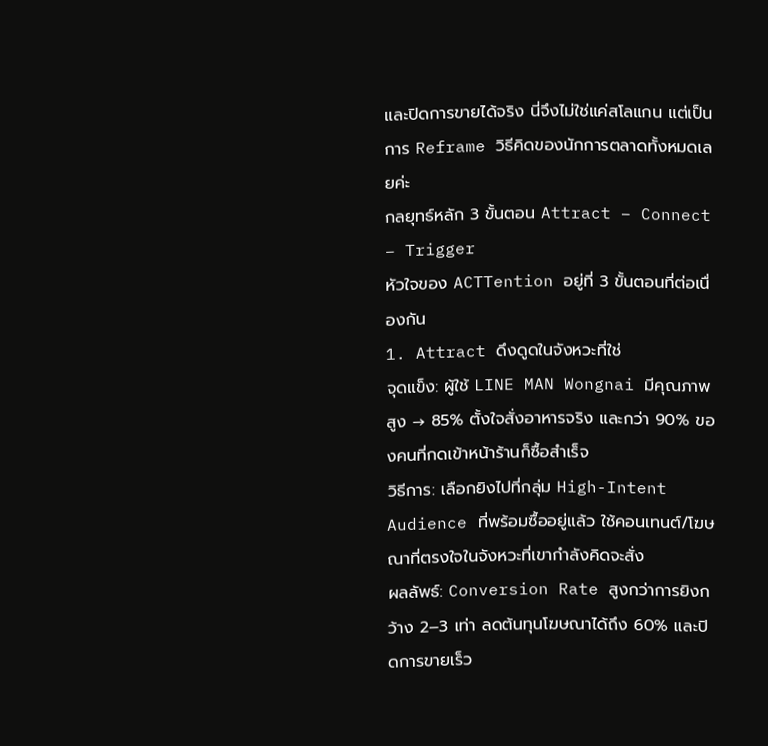และปิดการขายได้จริง นี่จึงไม่ใช่แค่สโลแกน แต่เป็นการ Reframe วิธีคิดของนักการตลาดทั้งหมดเลยค่ะ
กลยุทธ์หลัก 3 ขั้นตอน Attract – Connect – Trigger
หัวใจของ ACTTention อยู่ที่ 3 ขั้นตอนที่ต่อเนื่องกัน
1. Attract ดึงดูดในจังหวะที่ใช่
จุดแข็ง: ผู้ใช้ LINE MAN Wongnai มีคุณภาพสูง → 85% ตั้งใจสั่งอาหารจริง และกว่า 90% ของคนที่กดเข้าหน้าร้านก็ซื้อสำเร็จ
วิธีการ: เลือกยิงไปที่กลุ่ม High-Intent Audience ที่พร้อมซื้ออยู่แล้ว ใช้คอนเทนต์/โฆษณาที่ตรงใจในจังหวะที่เขากำลังคิดจะสั่ง
ผลลัพธ์: Conversion Rate สูงกว่าการยิงกว้าง 2–3 เท่า ลดต้นทุนโฆษณาได้ถึง 60% และปิดการขายเร็ว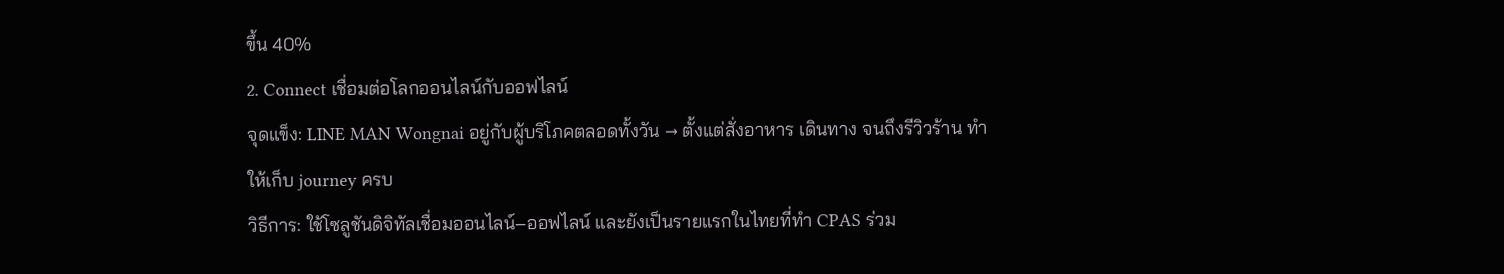ขึ้น 40%
2. Connect เชื่อมต่อโลกออนไลน์กับออฟไลน์
จุดแข็ง: LINE MAN Wongnai อยู่กับผู้บริโภคตลอดทั้งวัน → ตั้งแต่สั่งอาหาร เดินทาง จนถึงรีวิวร้าน ทำให้เก็บ journey ครบ
วิธีการ: ใช้โซลูชันดิจิทัลเชื่อมออนไลน์–ออฟไลน์ และยังเป็นรายแรกในไทยที่ทำ CPAS ร่วม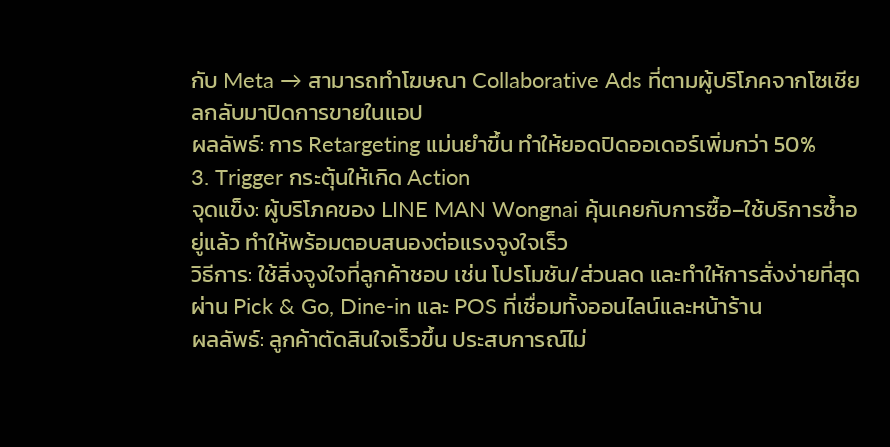กับ Meta → สามารถทำโฆษณา Collaborative Ads ที่ตามผู้บริโภคจากโซเชียลกลับมาปิดการขายในแอป
ผลลัพธ์: การ Retargeting แม่นยำขึ้น ทำให้ยอดปิดออเดอร์เพิ่มกว่า 50%
3. Trigger กระตุ้นให้เกิด Action
จุดแข็ง: ผู้บริโภคของ LINE MAN Wongnai คุ้นเคยกับการซื้อ–ใช้บริการซ้ำอยู่แล้ว ทำให้พร้อมตอบสนองต่อแรงจูงใจเร็ว
วิธีการ: ใช้สิ่งจูงใจที่ลูกค้าชอบ เช่น โปรโมชัน/ส่วนลด และทำให้การสั่งง่ายที่สุด ผ่าน Pick & Go, Dine-in และ POS ที่เชื่อมทั้งออนไลน์และหน้าร้าน
ผลลัพธ์: ลูกค้าตัดสินใจเร็วขึ้น ประสบการณ์ไม่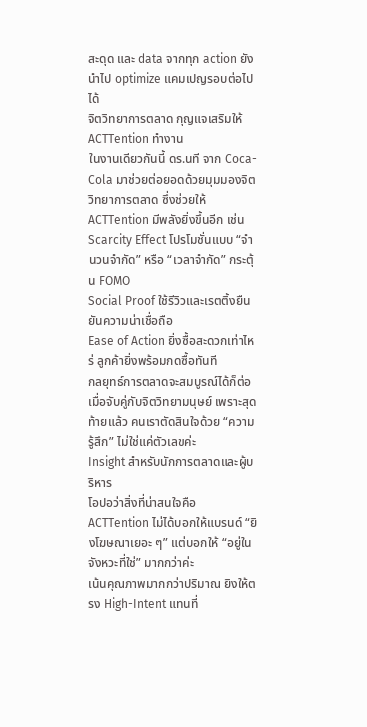สะดุด และ data จากทุก action ยังนำไป optimize แคมเปญรอบต่อไปได้
จิตวิทยาการตลาด กุญแจเสริมให้ ACTTention ทำงาน
ในงานเดียวกันนี้ ดร.นที จาก Coca-Cola มาช่วยต่อยอดด้วยมุมมองจิตวิทยาการตลาด ซึ่งช่วยให้ ACTTention มีพลังยิ่งขึ้นอีก เช่น
Scarcity Effect โปรโมชั่นแบบ “จำนวนจำกัด” หรือ “เวลาจำกัด” กระตุ้น FOMO
Social Proof ใช้รีวิวและเรตติ้งยืนยันความน่าเชื่อถือ
Ease of Action ยิ่งซื้อสะดวกเท่าไหร่ ลูกค้ายิ่งพร้อมกดซื้อทันที
กลยุทธ์การตลาดจะสมบูรณ์ได้ก็ต่อเมื่อจับคู่กับจิตวิทยามนุษย์ เพราะสุดท้ายแล้ว คนเราตัดสินใจด้วย “ความรู้สึก” ไม่ใช่แค่ตัวเลขค่ะ
Insight สำหรับนักการตลาดและผู้บริหาร
โอปอว่าสิ่งที่น่าสนใจคือ ACTTention ไม่ได้บอกให้แบรนด์ “ยิงโฆษณาเยอะ ๆ” แต่บอกให้ “อยู่ในจังหวะที่ใช่” มากกว่าค่ะ
เน้นคุณภาพมากกว่าปริมาณ ยิงให้ตรง High-Intent แทนที่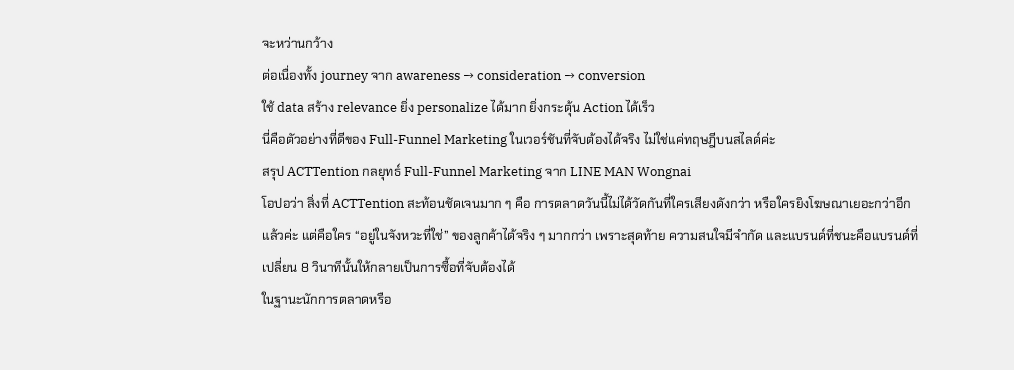จะหว่านกว้าง
ต่อเนื่องทั้ง journey จาก awareness → consideration → conversion
ใช้ data สร้าง relevance ยิ่ง personalize ได้มาก ยิ่งกระตุ้น Action ได้เร็ว
นี่คือตัวอย่างที่ดีของ Full-Funnel Marketing ในเวอร์ชันที่จับต้องได้จริง ไม่ใช่แค่ทฤษฎีบนสไลด์ค่ะ
สรุป ACTTention กลยุทธ์ Full-Funnel Marketing จาก LINE MAN Wongnai
โอปอว่า สิ่งที่ ACTTention สะท้อนชัดเจนมาก ๆ คือ การตลาดวันนี้ไม่ได้วัดกันที่ใครเสียงดังกว่า หรือใครยิงโฆษณาเยอะกว่าอีกแล้วค่ะ แต่คือใคร “อยู่ในจังหวะที่ใช่” ของลูกค้าได้จริง ๆ มากกว่า เพราะสุดท้าย ความสนใจมีจำกัด และแบรนด์ที่ชนะคือแบรนด์ที่เปลี่ยน 8 วินาทีนั้นให้กลายเป็นการซื้อที่จับต้องได้
ในฐานะนักการตลาดหรือ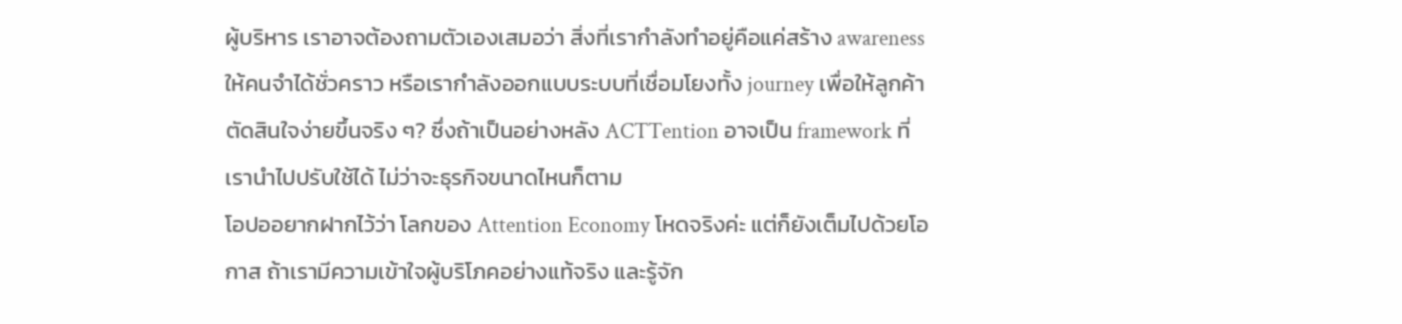ผู้บริหาร เราอาจต้องถามตัวเองเสมอว่า สิ่งที่เรากำลังทำอยู่คือแค่สร้าง awareness ให้คนจำได้ชั่วคราว หรือเรากำลังออกแบบระบบที่เชื่อมโยงทั้ง journey เพื่อให้ลูกค้าตัดสินใจง่ายขึ้นจริง ๆ? ซึ่งถ้าเป็นอย่างหลัง ACTTention อาจเป็น framework ที่เรานำไปปรับใช้ได้ ไม่ว่าจะธุรกิจขนาดไหนก็ตาม
โอปออยากฝากไว้ว่า โลกของ Attention Economy โหดจริงค่ะ แต่ก็ยังเต็มไปด้วยโอกาส ถ้าเรามีความเข้าใจผู้บริโภคอย่างแท้จริง และรู้จัก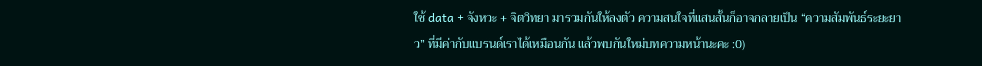ใช้ data + จังหวะ + จิตวิทยา มารวมกันให้ลงตัว ความสนใจที่แสนสั้นก็อาจกลายเป็น “ความสัมพันธ์ระยะยาว” ที่มีค่ากับแบรนด์เราได้เหมือนกัน แล้วพบกันใหม่บทความหน้านะคะ :0)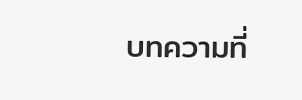บทความที่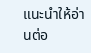แนะนำให้อ่านต่อ